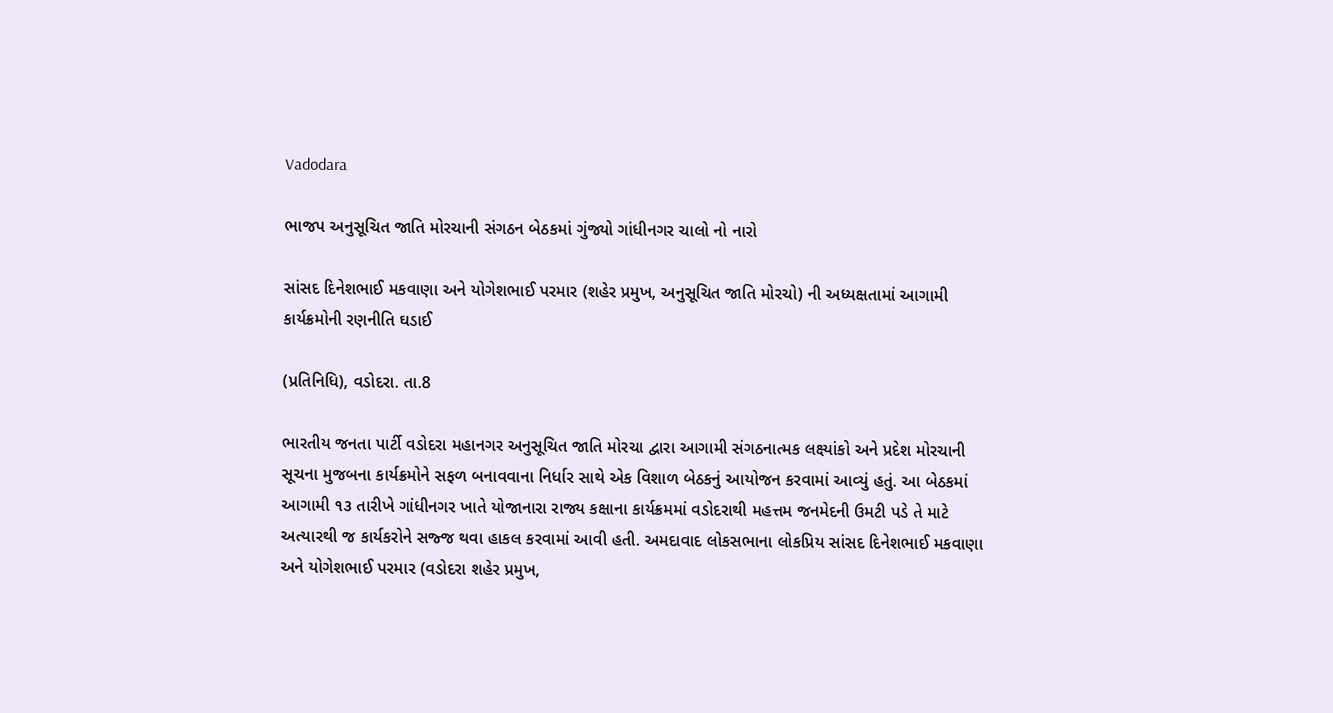Vadodara

ભાજપ અનુસૂચિત જાતિ મોરચાની સંગઠન બેઠકમાં ગુંજ્યો ગાંધીનગર ચાલો નો નારો

સાંસદ દિનેશભાઈ મકવાણા અને યોગેશભાઈ પરમાર (શહેર પ્રમુખ, અનુસૂચિત જાતિ મોરચો) ની અધ્યક્ષતામાં આગામી કાર્યક્રમોની રણનીતિ ઘડાઈ

(પ્રતિનિધિ), વડોદરા. તા.8

ભારતીય જનતા પાર્ટી વડોદરા મહાનગર અનુસૂચિત જાતિ મોરચા દ્વારા આગામી સંગઠનાત્મક લક્ષ્યાંકો અને પ્રદેશ મોરચાની સૂચના મુજબના કાર્યક્રમોને સફળ બનાવવાના નિર્ધાર સાથે એક વિશાળ બેઠકનું આયોજન કરવામાં આવ્યું હતું. આ બેઠકમાં આગામી ૧૩ તારીખે ગાંધીનગર ખાતે યોજાનારા રાજ્ય કક્ષાના કાર્યક્રમમાં વડોદરાથી મહત્તમ જનમેદની ઉમટી પડે તે માટે અત્યારથી જ કાર્યકરોને સજ્જ થવા હાકલ કરવામાં આવી હતી. અમદાવાદ લોકસભાના લોકપ્રિય સાંસદ દિનેશભાઈ મકવાણા અને યોગેશભાઈ પરમાર (વડોદરા શહેર પ્રમુખ,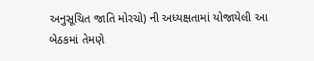અનુસૂચિત જાતિ મોરચો) ની અધ્યક્ષતામાં યોજાયેલી આ બેઠકમાં તેમણે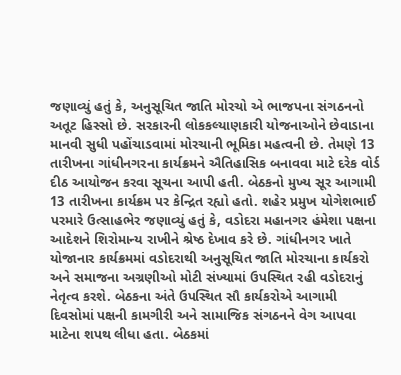જણાવ્યું હતું કે, અનુસૂચિત જાતિ મોરચો એ ભાજપના સંગઠનનો અતૂટ હિસ્સો છે. સરકારની લોકકલ્યાણકારી યોજનાઓને છેવાડાના માનવી સુધી પહોંચાડવામાં મોરચાની ભૂમિકા મહત્વની છે. તેમણે 13 તારીખના ગાંધીનગરના કાર્યક્રમને ઐતિહાસિક બનાવવા માટે દરેક વોર્ડ દીઠ આયોજન કરવા સૂચના આપી હતી. બેઠકનો મુખ્ય સૂર આગામી 13 તારીખના કાર્યક્રમ પર કેન્દ્રિત રહ્યો હતો. શહેર પ્રમુખ યોગેશભાઈ પરમારે ઉત્સાહભેર જણાવ્યું હતું કે, વડોદરા મહાનગર હંમેશા પક્ષના આદેશને શિરોમાન્ય રાખીને શ્રેષ્ઠ દેખાવ કરે છે. ગાંધીનગર ખાતે યોજાનાર કાર્યક્રમમાં વડોદરાથી અનુસૂચિત જાતિ મોરચાના કાર્યકરો અને સમાજના અગ્રણીઓ મોટી સંખ્યામાં ઉપસ્થિત રહી વડોદરાનું નેતૃત્વ કરશે. બેઠકના અંતે ઉપસ્થિત સૌ કાર્યકરોએ આગામી દિવસોમાં પક્ષની કામગીરી અને સામાજિક સંગઠનને વેગ આપવા માટેના શપથ લીધા હતા. બેઠકમાં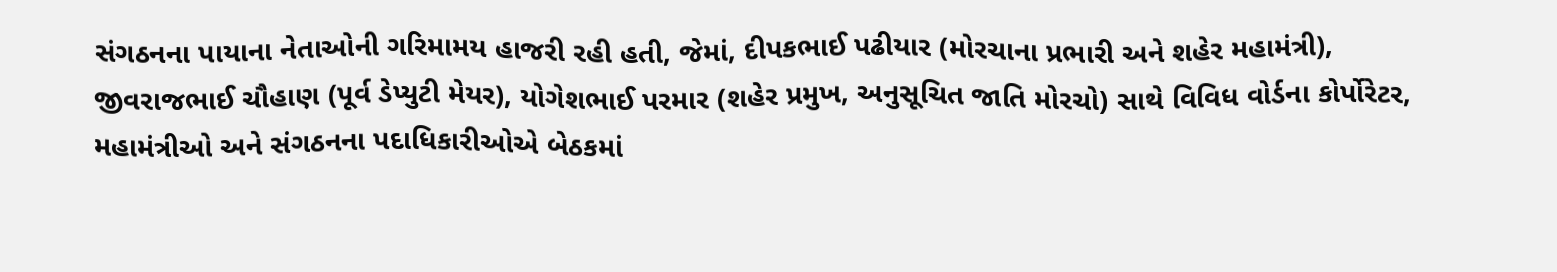સંગઠનના પાયાના નેતાઓની ગરિમામય હાજરી રહી હતી, જેમાં, દીપકભાઈ પઢીયાર (મોરચાના પ્રભારી અને શહેર મહામંત્રી), જીવરાજભાઈ ચૌહાણ (પૂર્વ ડેપ્યુટી મેયર), યોગેશભાઈ પરમાર (શહેર પ્રમુખ, અનુસૂચિત જાતિ મોરચો) સાથે વિવિધ વોર્ડના કોર્પોરેટર, મહામંત્રીઓ અને સંગઠનના પદાધિકારીઓએ બેઠકમાં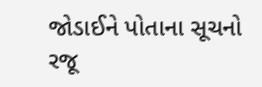જોડાઈને પોતાના સૂચનો રજૂ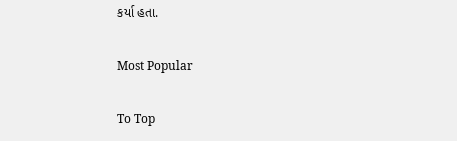કર્યા હતા.

Most Popular

To Top